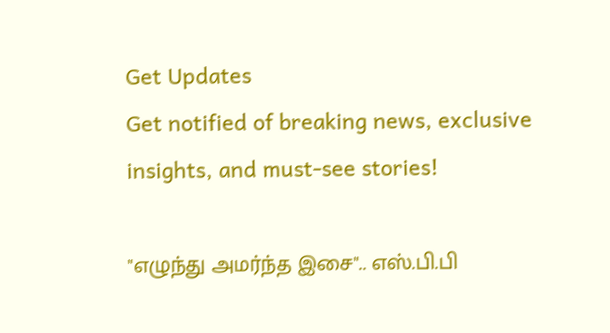Get Updates
Get notified of breaking news, exclusive insights, and must-see stories!

"எழுந்து அமர்ந்த இசை".. எஸ்.பி.பி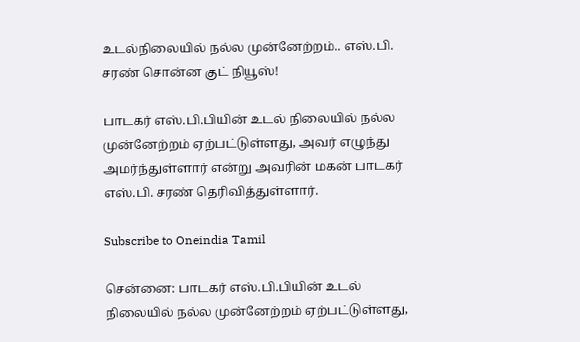உடல்நிலையில் நல்ல முன்னேற்றம்.. எஸ்.பி. சரண் சொன்ன குட் நியூஸ்!

பாடகர் எஸ்.பி.பியின் உடல் நிலையில் நல்ல முன்னேற்றம் ஏற்பட்டுள்ளது, அவர் எழுந்து அமர்ந்துள்ளார் என்று அவரின் மகன் பாடகர் எஸ்.பி. சரண் தெரிவித்துள்ளார்.

Subscribe to Oneindia Tamil

சென்னை: பாடகர் எஸ்.பி.பியின் உடல் நிலையில் நல்ல முன்னேற்றம் ஏற்பட்டுள்ளது,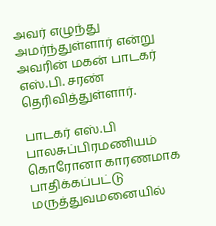அவர் எழுந்து அமர்ந்துள்ளார் என்று அவரின் மகன் பாடகர் எஸ்.பி. சரண் தெரிவித்துள்ளார்.

பாடகர் எஸ்.பி பாலசுப்பிரமணியம் கொரோனா காரணமாக பாதிக்கப்பட்டு மருத்துவமனையில்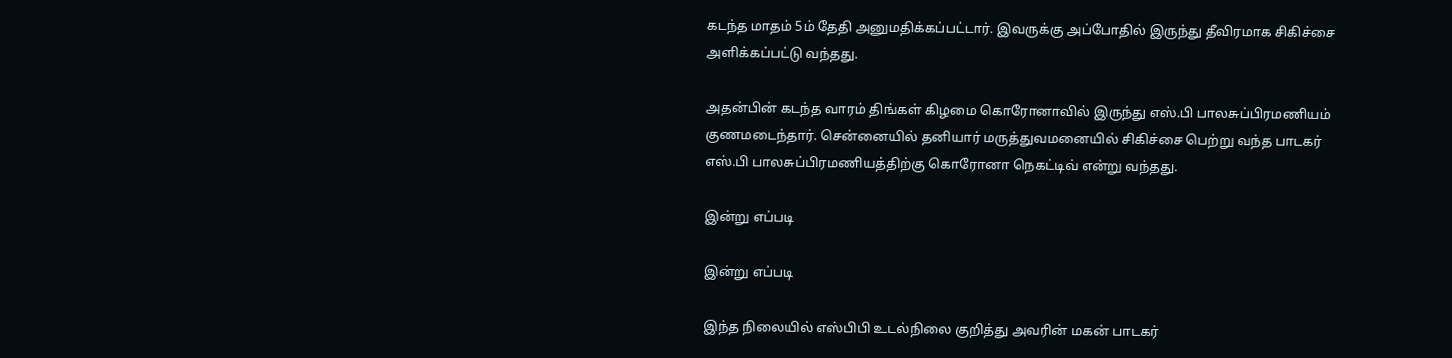கடந்த மாதம் 5ம் தேதி அனுமதிக்கப்பட்டார். இவருக்கு அப்போதில் இருந்து தீவிரமாக சிகிச்சை அளிக்கப்பட்டு வந்தது.

அதன்பின் கடந்த வாரம் திங்கள் கிழமை கொரோனாவில் இருந்து எஸ்.பி பாலசுப்பிரமணியம் குணமடைந்தார். சென்னையில் தனியார் மருத்துவமனையில் சிகிச்சை பெற்று வந்த பாடகர் எஸ்.பி பாலசுப்பிரமணியத்திற்கு கொரோனா நெகட்டிவ் என்று வந்தது.

இன்று எப்படி

இன்று எப்படி

இந்த நிலையில் எஸ்பிபி உடல்நிலை குறித்து அவரின் மகன் பாடகர்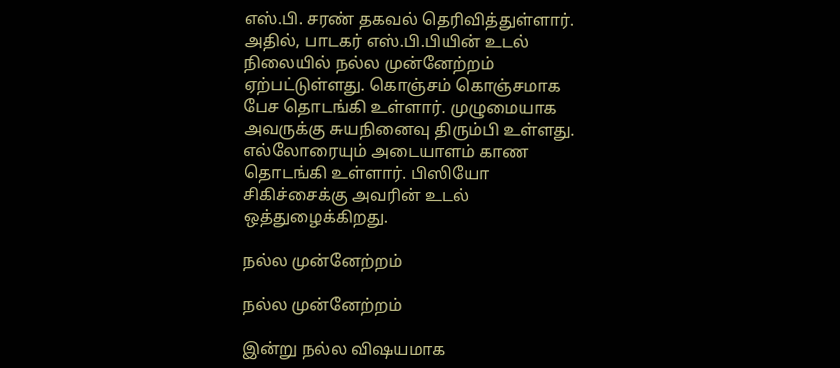எஸ்.பி. சரண் தகவல் தெரிவித்துள்ளார். அதில், பாடகர் எஸ்.பி.பியின் உடல் நிலையில் நல்ல முன்னேற்றம் ஏற்பட்டுள்ளது. கொஞ்சம் கொஞ்சமாக பேச தொடங்கி உள்ளார். முழுமையாக அவருக்கு சுயநினைவு திரும்பி உள்ளது. எல்லோரையும் அடையாளம் காண தொடங்கி உள்ளார். பிஸியோ சிகிச்சைக்கு அவரின் உடல் ஒத்துழைக்கிறது.

நல்ல முன்னேற்றம்

நல்ல முன்னேற்றம்

இன்று நல்ல விஷயமாக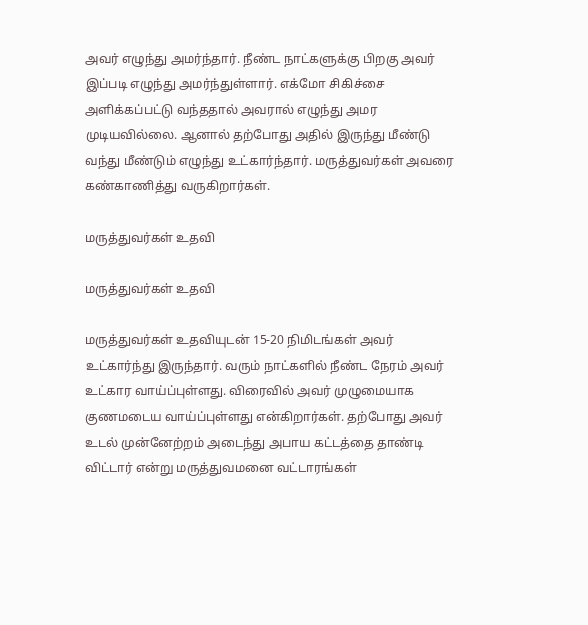அவர் எழுந்து அமர்ந்தார். நீண்ட நாட்களுக்கு பிறகு அவர் இப்படி எழுந்து அமர்ந்துள்ளார். எக்மோ சிகிச்சை அளிக்கப்பட்டு வந்ததால் அவரால் எழுந்து அமர முடியவில்லை. ஆனால் தற்போது அதில் இருந்து மீண்டு வந்து மீண்டும் எழுந்து உட்கார்ந்தார். மருத்துவர்கள் அவரை கண்காணித்து வருகிறார்கள்.

மருத்துவர்கள் உதவி

மருத்துவர்கள் உதவி

மருத்துவர்கள் உதவியுடன் 15-20 நிமிடங்கள் அவர் உட்கார்ந்து இருந்தார். வரும் நாட்களில் நீண்ட நேரம் அவர் உட்கார வாய்ப்புள்ளது. விரைவில் அவர் முழுமையாக குணமடைய வாய்ப்புள்ளது என்கிறார்கள். தற்போது அவர் உடல் முன்னேற்றம் அடைந்து அபாய கட்டத்தை தாண்டி விட்டார் என்று மருத்துவமனை வட்டாரங்கள்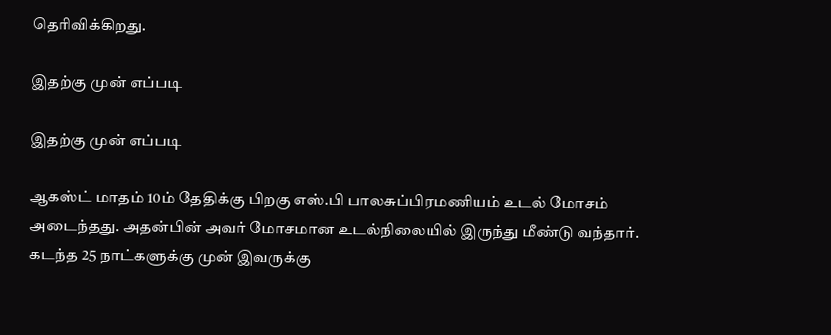தெரிவிக்கிறது.

இதற்கு முன் எப்படி

இதற்கு முன் எப்படி

ஆகஸ்ட் மாதம் 10ம் தேதிக்கு பிறகு எஸ்.பி பாலசுப்பிரமணியம் உடல் மோசம் அடைந்தது. அதன்பின் அவர் மோசமான உடல்நிலையில் இருந்து மீண்டு வந்தார். கடந்த 25 நாட்களுக்கு முன் இவருக்கு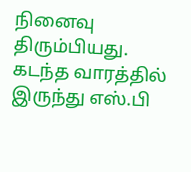நினைவு திரும்பியது. கடந்த வாரத்தில் இருந்து எஸ்.பி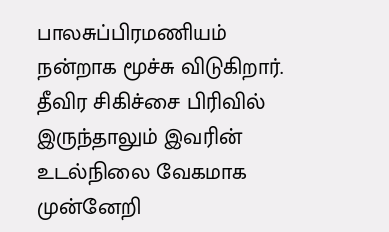பாலசுப்பிரமணியம் நன்றாக மூச்சு விடுகிறார். தீவிர சிகிச்சை பிரிவில் இருந்தாலும் இவரின் உடல்நிலை வேகமாக முன்னேறி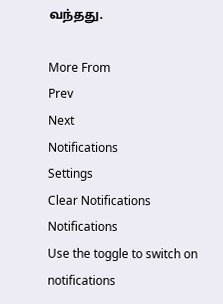வந்தது.

More From
Prev
Next
Notifications
Settings
Clear Notifications
Notifications
Use the toggle to switch on notifications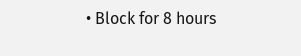• Block for 8 hours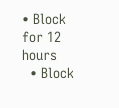• Block for 12 hours
  • Block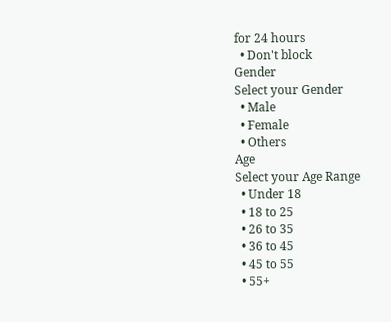for 24 hours
  • Don't block
Gender
Select your Gender
  • Male
  • Female
  • Others
Age
Select your Age Range
  • Under 18
  • 18 to 25
  • 26 to 35
  • 36 to 45
  • 45 to 55
  • 55+